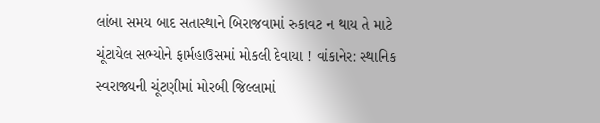લાંબા સમય બાદ સતાસ્થાને બિરાજવામાં રુકાવટ ન થાય તે માટે ચૂંટાયેલ સભ્યોને ફાર્મહાઉસમાં મોકલી દેવાયા ! વાંકાનેર: સ્થાનિક સ્વરાજ્યની ચૂંટણીમાં મોરબી જિલ્લામાં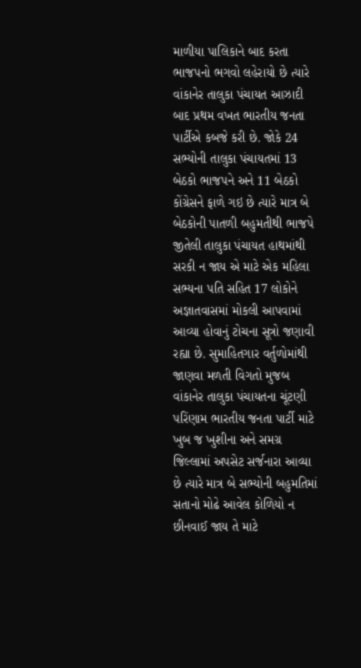માળીયા પાલિકાને બાદ કરતા ભાજપનો ભગવો લહેરાયો છે ત્યારે વાંકાનેર તાલુકા પંચાયત આઝાદી બાદ પ્રથમ વખત ભારતીય જનતા પાર્ટીએ કબજે કરી છે. જોકે 24 સભ્યોની તાલુકા પંચાયતમાં 13 બેઠકો ભાજપને અને 11 બેઠકો કોંગ્રેસને ફાળે ગઇ છે ત્યારે માત્ર બે બેઠકોની પાતળી બહુમતીથી ભાજપે જીતેલી તાલુકા પંચાયત હાથમાંથી સરકી ન જાય એ માટે એક મહિલા સભ્યના પતિ સહિત 17 લોકોને અજ્ઞાતવાસમાં મોકલી આપવામાં આવ્યા હોવાનું ટોચના સૂત્રો જણાવી રહ્યા છે. સુમાહિતગાર વર્તુળોમાંથી જાણવા મળતી વિગતો મુજબ વાંકાનેર તાલુકા પંચાયતના ચૂંટણી પરિંણામ ભારતીય જનતા પાર્ટી માટે ખુબ જ ખુશીના અને સમગ્ર જિલ્લામાં અપસેટ સર્જનારા આવ્યા છે ત્યારે માત્ર બે સભ્યોની બહુમતિમાં સતાનો મોઢે આવેલ કોળિયો ન છીનવાઈ જાય તે માટે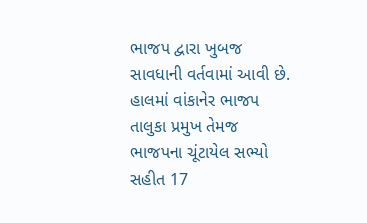ભાજપ દ્વારા ખુબજ સાવધાની વર્તવામાં આવી છે. હાલમાં વાંકાનેર ભાજપ તાલુકા પ્રમુખ તેમજ ભાજપના ચૂંટાયેલ સભ્યો સહીત 17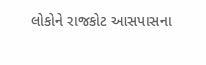લોકોને રાજકોટ આસપાસના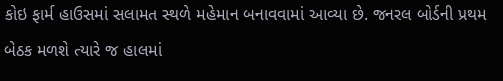કોઇ ફાર્મ હાઉસમાં સલામત સ્થળે મહેમાન બનાવવામાં આવ્યા છે. જનરલ બોર્ડની પ્રથમ બેઠક મળશે ત્યારે જ હાલમાં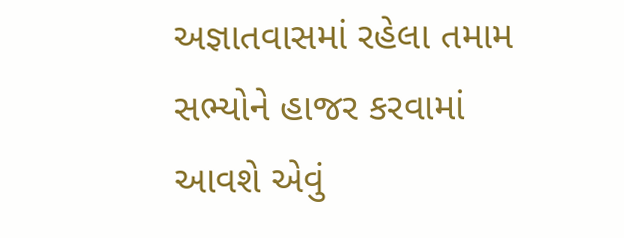અજ્ઞાતવાસમાં રહેલા તમામ સભ્યોને હાજર કરવામાં આવશે એવું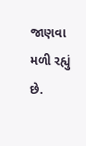જાણવા મળી રહ્યું છે.